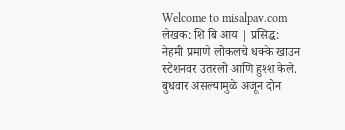Welcome to misalpav.com
लेखक: शि बि आय | प्रसिद्ध:
नेहमी प्रमाणे लोकलचे धक्के खाउन स्टेशनवर उतरलो आणि हुश्श केले. बुधवार असल्यामुळे अजून दोन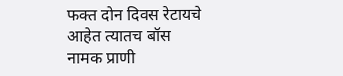फक्त दोन दिवस रेटायचे आहेत त्यातच बॉस नामक प्राणी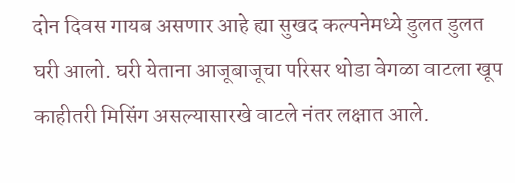दोन दिवस गायब असणार आहे ह्या सुखद कल्पनेमध्ये डुलत डुलत घरी आलो. घरी येताना आजूबाजूचा परिसर थोडा वेगळा वाटला खूप काहीतरी मिसिंग असल्यासारखे वाटले नंतर लक्षात आले.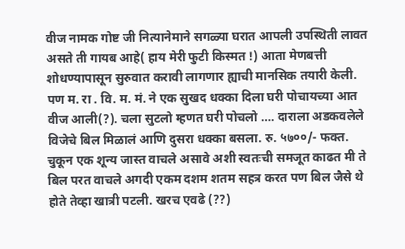वीज नामक गोष्ट जी नित्यानेमाने सगळ्या घरात आपली उपस्थिती लावत असते ती गायब आहे( हाय मेरी फुटी किस्मत !) आता मेणबत्ती शोधण्यापासून सुरुवात करावी लागणार ह्याची मानसिक तयारी केली. पण म. रा . वि. म. मं. ने एक सुखद धक्का दिला घरी पोचायच्या आत वीज आली(?). चला सुटलो म्हणत घरी पोचलो …. दाराला अडकवलेले विजेचे बिल मिळालं आणि दुसरा धक्का बसला. रु. ५७००/- फक्त. चुकून एक शून्य जास्त वाचले असावे अशी स्वतःची समजूत काढत मी ते बिल परत वाचले अगदी एकम दशम शतम सहत्र करत पण बिल जैसे थे होते तेव्हा खात्री पटली. खरच एवढे (??)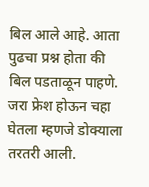बिल आले आहे. आता पुढचा प्रश्न होता की बिल पडताळून पाहणे. जरा फ्रेश होऊन चहा घेतला म्हणजे डोक्याला तरतरी आली.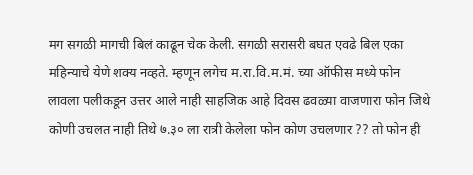मग सगळी मागची बिलं काढून चेक केली. सगळी सरासरी बघत एवढे बिल एका महिन्याचे येणे शक्य नव्हते. म्हणून लगेच म.रा.वि.म.मं. च्या ऑफीस मध्ये फोन लावला पलीकडून उत्तर आले नाही साहजिक आहे दिवस ढवळ्या वाजणारा फोन जिथे कोणी उचलत नाही तिथे ७.३० ला रात्री केलेला फोन कोण उचलणार ?? तो फोन ही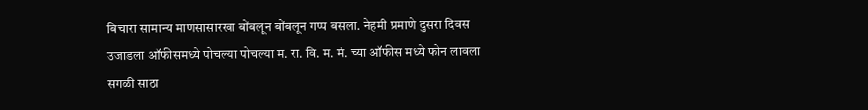बिचारा सामान्य माणसासारखा बोंबलून बोंबलून गप्प बसला. नेहमी प्रमाणे दुसरा दिवस उजाडला ऑफीसमध्ये पोचल्या पोचल्या म. रा. वि. म. मं. च्या ऑफीस मध्ये फोन लावला सगळी साठा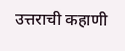उत्तराची कहाणी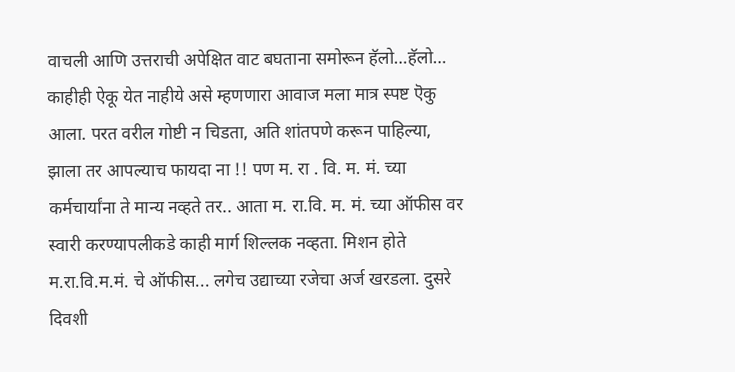वाचली आणि उत्तराची अपेक्षित वाट बघताना समोरून हॅलो…हॅलो… काहीही ऐकू येत नाहीये असे म्हणणारा आवाज मला मात्र स्पष्ट ऎकु आला. परत वरील गोष्टी न चिडता, अति शांतपणे करून पाहिल्या, झाला तर आपल्याच फायदा ना !! पण म. रा . वि. म. मं. च्या कर्मचार्यांना ते मान्य नव्हते तर.. आता म. रा.वि. म. मं. च्या ऑफीस वर स्वारी करण्यापलीकडे काही मार्ग शिल्लक नव्हता. मिशन होते म.रा.वि.म.मं. चे ऑफीस... लगेच उद्याच्या रजेचा अर्ज खरडला. दुसरे दिवशी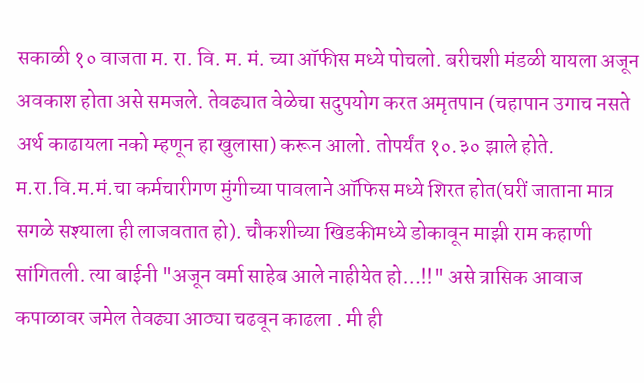सकाळी १० वाजता म. रा. वि. म. मं. च्या ऑफीस मध्ये पोचलो. बरीचशी मंडळी यायला अजून अवकाश होता असे समजले. तेवढ्यात वेळेचा सदुपयोग करत अमृतपान (चहापान उगाच नसते अर्थ काढायला नको म्हणून हा खुलासा) करून आलो. तोपर्यंत १०.३० झाले होते. म.रा.वि.म.मं.चा कर्मचारीगण मुंगीच्या पावलाने ऑफिस मध्ये शिरत होत(घरीं जाताना मात्र सगळे सश्याला ही लाजवतात हो). चौकशीच्या खिडकीमध्ये डोकावून माझी राम कहाणी सांगितली. त्या बाईनी "अजून वर्मा साहेब आले नाहीयेत हो…!!" असे त्रासिक आवाज कपाळावर जमेल तेवढ्या आठ्या चढवून काढला . मी ही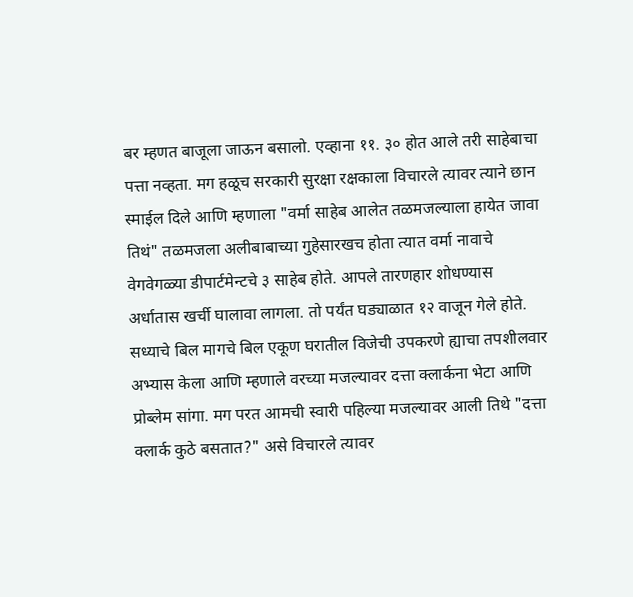बर म्हणत बाजूला जाऊन बसालो. एव्हाना ११. ३० होत आले तरी साहेबाचा पत्ता नव्हता. मग हळूच सरकारी सुरक्षा रक्षकाला विचारले त्यावर त्याने छान स्माईल दिले आणि म्हणाला "वर्मा साहेब आलेत तळमजल्याला हायेत जावा तिथं" तळमजला अलीबाबाच्या गुहेसारखच होता त्यात वर्मा नावाचे वेगवेगळ्या डीपार्टमेन्टचे ३ साहेब होते. आपले तारणहार शोधण्यास अर्धातास खर्ची घालावा लागला. तो पर्यंत घड्याळात १२ वाजून गेले होते. सध्याचे बिल मागचे बिल एकूण घरातील विजेची उपकरणे ह्याचा तपशीलवार अभ्यास केला आणि म्हणाले वरच्या मजल्यावर दत्ता क्लार्कना भेटा आणि प्रोब्लेम सांगा. मग परत आमची स्वारी पहिल्या मजल्यावर आली तिथे "दत्ता क्लार्क कुठे बसतात?" असे विचारले त्यावर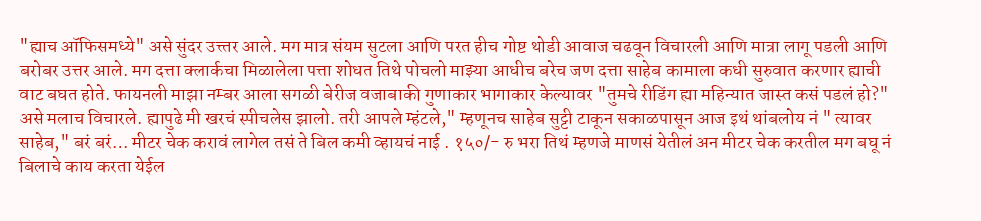"ह्याच ऑफिसमध्ये" असे सुंदर उत्त्तर आले. मग मात्र संयम सुटला आणि परत हीच गोष्ट थोडी आवाज चढवून विचारली आणि मात्रा लागू पडली आणि बरोबर उत्तर आले. मग दत्ता क्लार्कचा मिळालेला पत्ता शोधत तिथे पोचलो माझ्या आधीच बरेच जण दत्ता साहेब कामाला कधी सुरुवात करणार ह्याची वाट बघत होते. फायनली माझा नम्बर आला सगळी बेरीज वजाबाकी गुणाकार भागाकार केल्यावर "तुमचे रीडिंग ह्या महिन्यात जास्त कसं पडलं हो?" असे मलाच विचारले. ह्यापुढे मी खरचं स्पीचलेस झालो. तरी आपले म्हंटले," म्हणूनच साहेब सुट्टी टाकून सकाळपासून आज इथं थांबलोय नं " त्यावर साहेब," बरं बरं… मीटर चेक करावं लागेल तसं ते बिल कमी व्हायचं नाई . १५०/- रु भरा तिथं म्हणजे माणसं येतीलं अन मीटर चेक करतील मग बघू नं बिलाचे काय करता येईल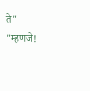ते" "म्हणजे!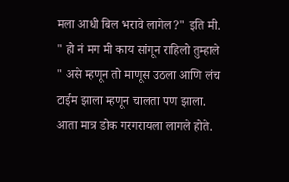मला आधी बिल भरावे लागेल?" इति मी. " हो नं मग मी काय सांगून राहिलो तुम्हाले " असे म्हणून तो माणूस उठला आणि लंच टाईम झाला म्हणून चालता पण झाला. आता मात्र डोक गरगरायला लागले होते.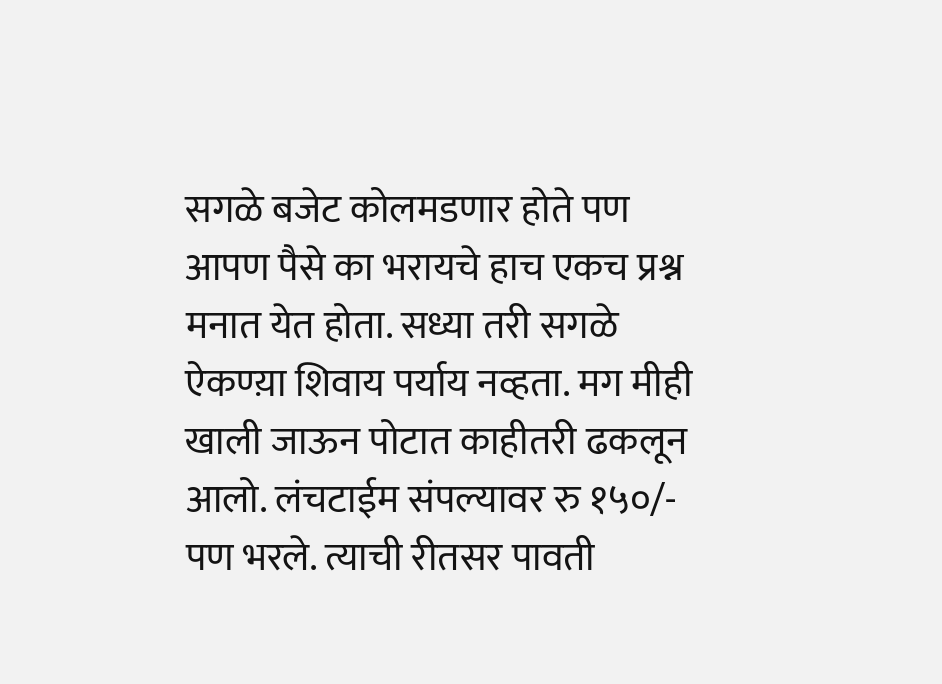सगळे बजेट कोलमडणार होते पण आपण पैसे का भरायचे हाच एकच प्रश्न मनात येत होता. सध्या तरी सगळे ऐकण्य़ा शिवाय पर्याय नव्हता. मग मीही खाली जाऊन पोटात काहीतरी ढकलून आलो. लंचटाईम संपल्यावर रु १५०/- पण भरले. त्याची रीतसर पावती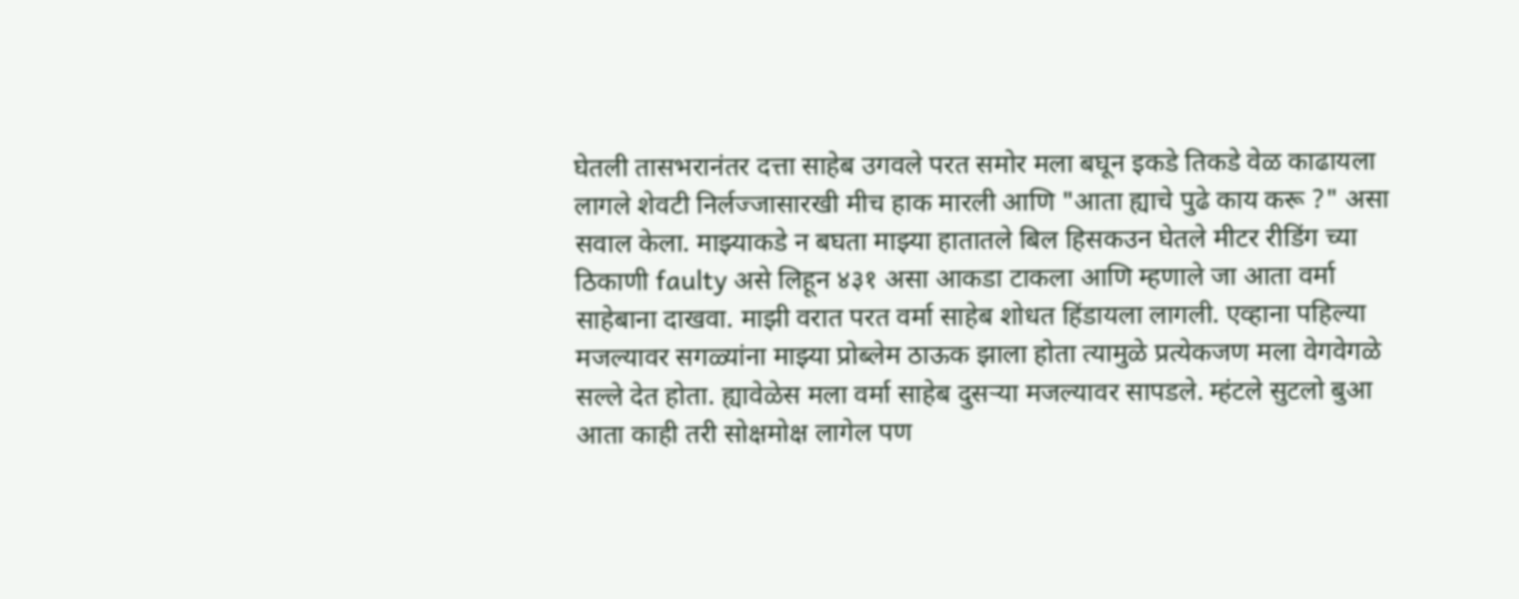घेतली तासभरानंतर दत्ता साहेब उगवले परत समोर मला बघून इकडे तिकडे वेळ काढायला लागले शेवटी निर्लज्जासारखी मीच हाक मारली आणि "आता ह्याचे पुढे काय करू ?" असा सवाल केला. माझ्याकडे न बघता माझ्या हातातले बिल हिसकउन घेतले मीटर रीडिंग च्या ठिकाणी faulty असे लिहून ४३१ असा आकडा टाकला आणि म्हणाले जा आता वर्मा साहेबाना दाखवा. माझी वरात परत वर्मा साहेब शोधत हिंडायला लागली. एव्हाना पहिल्या मजल्यावर सगळ्यांना माझ्या प्रोब्लेम ठाऊक झाला होता त्यामुळे प्रत्येकजण मला वेगवेगळे सल्ले देत होता. ह्यावेळेस मला वर्मा साहेब दुसऱ्या मजल्यावर सापडले. म्हंटले सुटलो बुआ आता काही तरी सोक्षमोक्ष लागेल पण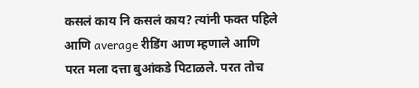कसलं काय नि कसलं काय? त्यांनी फक्त पहिले आणि average रीडिंग आण म्हणाले आणि परत मला दत्ता बुआंकडे पिटाळले. परत तोच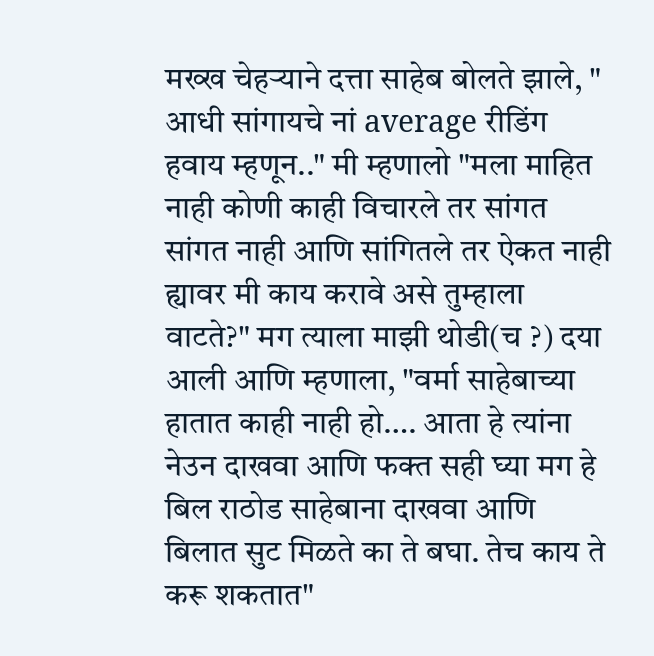मख्ख चेहऱ्याने दत्ता साहेब बोलते झाले, " आधी सांगायचे नां average रीडिंग हवाय म्हणून.." मी म्हणालो "मला माहित नाही कोणी काही विचारले तर सांगत सांगत नाही आणि सांगितले तर ऐकत नाही ह्यावर मी काय करावे असे तुम्हाला वाटते?" मग त्याला माझी थोडी(च ?) दया आली आणि म्हणाला, "वर्मा साहेबाच्या हातात काही नाही हो…. आता हे त्यांना नेउन दाखवा आणि फक्त सही घ्या मग हे बिल राठोड साहेबाना दाखवा आणि बिलात सुट मिळते का ते बघा. तेच काय ते करू शकतात"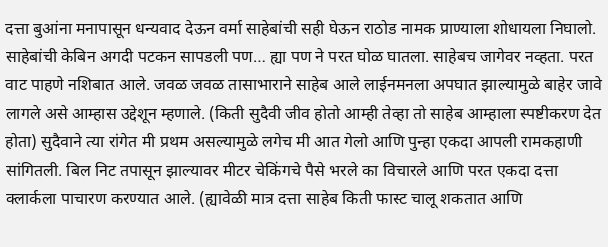दत्ता बुआंना मनापासून धन्यवाद देऊन वर्मा साहेबांची सही घेऊन राठोड नामक प्राण्याला शोधायला निघालो. साहेबांची केबिन अगदी पटकन सापडली पण… ह्या पण ने परत घोळ घातला. साहेबच जागेवर नव्हता. परत वाट पाहणे नशिबात आले. जवळ जवळ तासाभाराने साहेब आले लाईनमनला अपघात झाल्यामुळे बाहेर जावे लागले असे आम्हास उद्देशून म्हणाले. (किती सुदैवी जीव होतो आम्ही तेव्हा तो साहेब आम्हाला स्पष्टीकरण देत होता) सुदैवाने त्या रांगेत मी प्रथम असल्यामुळे लगेच मी आत गेलो आणि पुन्हा एकदा आपली रामकहाणी सांगितली. बिल निट तपासून झाल्यावर मीटर चेकिंगचे पैसे भरले का विचारले आणि परत एकदा दत्ता क्लार्कला पाचारण करण्यात आले. (ह्यावेळी मात्र दत्ता साहेब किती फास्ट चालू शकतात आणि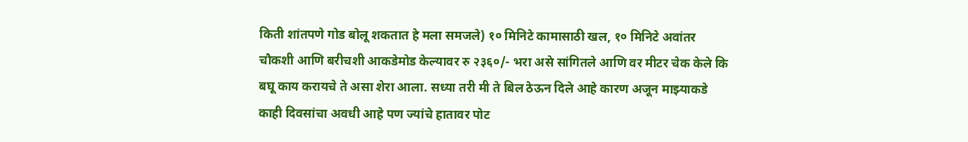किती शांतपणे गोड बोलू शकतात हे मला समजले) १० मिनिटे कामासाठी खल, १० मिनिटे अवांतर चौकशी आणि बरीचशी आकडेमोड केल्यावर रु २३६०/- भरा असे सांगितले आणि वर मीटर चेक केले कि बघू काय करायचे ते असा शेरा आला. सध्या तरी मी ते बिल ठेऊन दिले आहे कारण अजून माझ्याकडे काही दिवसांचा अवधी आहे पण ज्यांचे हातावर पोट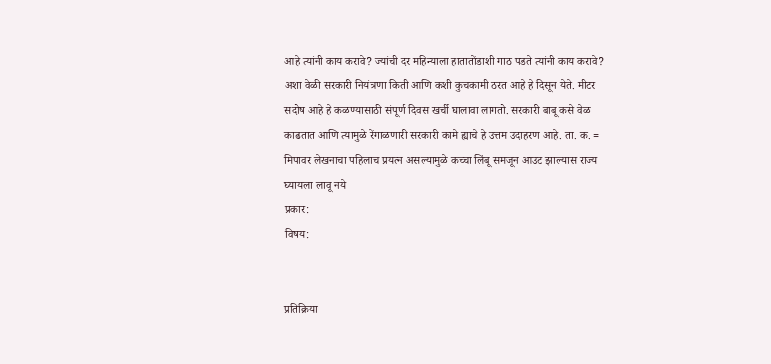आहे त्यांनी काय करावे? ज्यांची दर महिन्याला हातातोंडाशी गाठ पडते त्यांनी काय करावे? अशा वेळी सरकारी नियंत्रणा किती आणि कशी कुचकामी ठरत आहे हे दिसून येते. मीटर सदोष आहे हे कळण्यासाठी संपूर्ण दिवस खर्ची घालावा लागतो. सरकारी बाबू कसे वेळ काढतात आणि त्यामुळे रेंगाळणारी सरकारी कामे ह्याचे हे उत्तम उदाहरण आहे. ता. क. = मिपावर लेखनाचा पहिलाच प्रयत्न असल्यामुळे कच्चा लिंबू समजून आउट झाल्यास राज्य घ्यायला लावू नये
प्रकार:
विषय:


प्रतिक्रिया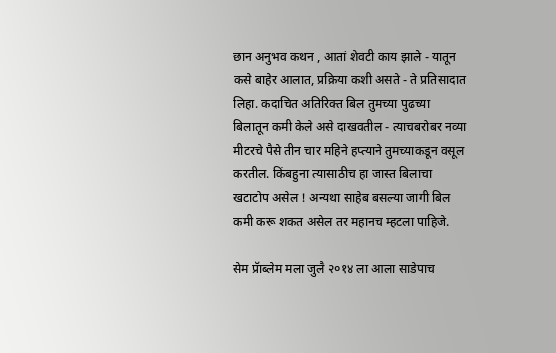छान अनुभव कथन , आतां शेवटी काय झाले - यातून कसे बाहेर आलात, प्रक्रिया कशी असते - ते प्रतिसादात लिहा. कदाचित अतिरिक्त बिल तुमच्या पुढच्या बिलातून कमी केले असे दाखवतील - त्याचबरोबर नव्या मीटरचे पैसे तीन चार महिने हप्त्याने तुमच्याकडून वसूल करतील. किंबहुना त्यासाठीच हा जास्त बिलाचा खटाटोप असेल ! अन्यथा साहेब बसल्या जागी बिल कमी करू शकत असेल तर महानच म्हटला पाहिजे.

सेम प्रॅाब्लेम मला जुलै २०१४ ला आला साडेपाच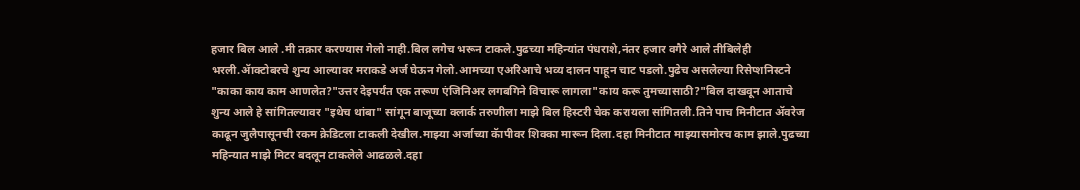हजार बिल आले .मी तक्रार करण्यास गेलो नाही.बिल लगेच भरून टाकले.पुढच्या महिन्यांत पंधराशे,नंतर हजार वगैरे आले तीबिलेही भरली.ॲाक्टोबरचे शुन्य आल्यावर मराकडे अर्ज घेऊन गेलो.आमच्या एअरिआचे भव्य दालन पाहून चाट पडलो.पुढेच असलेल्या रिसेप्शनिस्टने "काका काय काम आणलेत?"उत्तर देइपर्यंत एक तरूण एंजिनिअर लगबगिने विचारू लागला"काय करू तुमच्यासाठी?"बिल दाखवून आताचे शुन्य आले हे सांगितल्यावर "इथेच थांबा" सांगून बाजूच्या क्लार्क तरुणीला माझे बिल हिस्टरी चेक करायला सांगितली.तिने पाच मिनीटात ॲवरेज काढून जुलैपासूनची रकम क्रेडिटला टाकली देखील.माझ्या अर्जाच्या कॅापीवर शिक्का मारून दिला.दहा मिनीटात माझ्यासमोरच काम झाले.पुढच्या महिन्यात माझे मिटर बदलून टाकलेले आढळले.दहा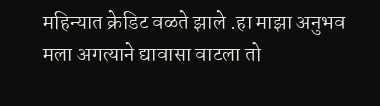महिन्यात क्रेडिट वळते झाले .हा माझा अनुभव मला अगत्याने द्यावासा वाटला तो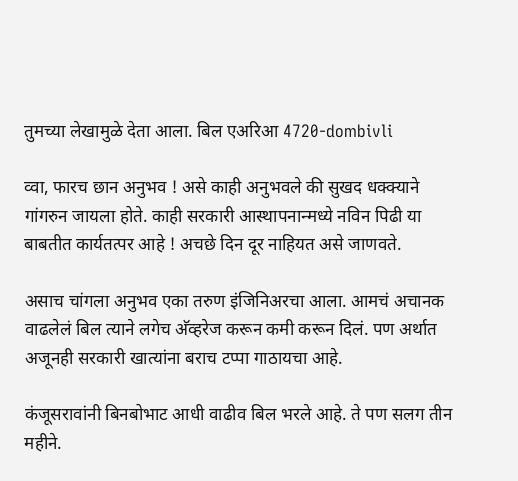तुमच्या लेखामुळे देता आला. बिल एअरिआ 4720-dombivli

व्वा, फारच छान अनुभव ! असे काही अनुभवले की सुखद धक्क्याने गांगरुन जायला होते. काही सरकारी आस्थापनान्मध्ये नविन पिढी या बाबतीत कार्यतत्पर आहे ! अचछे दिन दूर नाहियत असे जाणवते.

असाच चांगला अनुभव एका तरुण इंजिनिअरचा आला. आमचं अचानक वाढलेलं बिल त्याने लगेच अ‍ॅव्हरेज करून कमी करून दिलं. पण अर्थात अजूनही सरकारी खात्यांना बराच टप्पा गाठायचा आहे.

कंजूसरावांनी बिनबोभाट आधी वाढीव बिल भरले आहे. ते पण सलग तीन महीने.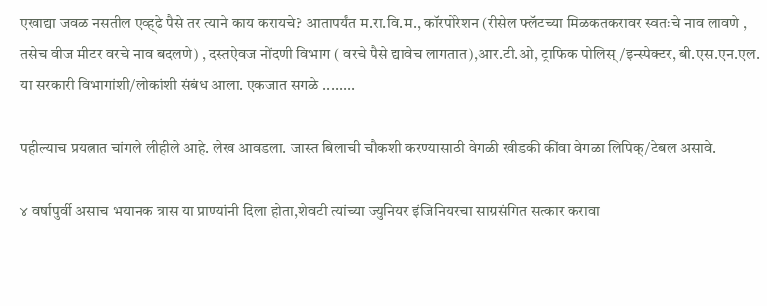एखाद्या जवळ नसतील एव्ह्ढे पैसे तर त्याने काय करायचे? आतापर्यंत म.रा.वि.म., कॉरपोरेशन (रीसेल फ्लॅटच्या मिळकतकरावर स्वतःचे नाव लावणे , तसेच वीज मीटर वरचे नाव बदलणे) , दस्तऐवज नोंदणी विभाग ( वरचे पैसे द्यावेच लागतात),आर.टी.ओ, ट्राफिक पोलिस्/इन्स्पेक्टर, बी.एस.एन.एल. या सरकारी विभागांशी/लोकांशी संबंध आला. एकजात सगळे ........

पहील्याच प्रयत्नात चांगले लीहीले आहे. लेख आवडला. जास्त बिलाची चौकशी करण्यासाठी वेगळी खीडकी कींवा वेगळा लिपिक्/टेबल असावे.

४ वर्षापुर्वी असाच भयानक त्रास या प्राण्यांनी दिला होता,शेवटी त्यांच्या ज्युनियर इंजिनियरचा साग्रसंगित सत्कार करावा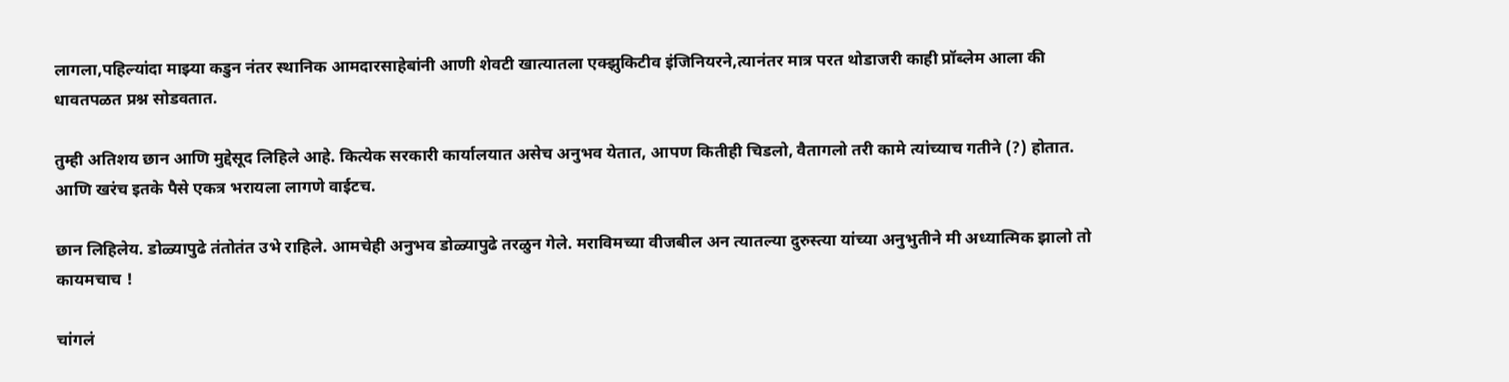लागला,पहिल्यांदा माझ्या कडुन नंतर स्थानिक आमदारसाहेबांनी आणी शेवटी खात्यातला एक्झुकिटीव इंजिनियरने,त्यानंतर मात्र परत थोडाजरी काही प्रॉब्लेम आला की धावतपळत प्रश्न सोडवतात.

तुम्ही अतिशय छान आणि मुद्देसूद लिहिले आहे. कित्येक सरकारी कार्यालयात असेच अनुभव येतात, आपण कितीही चिडलो, वैतागलो तरी कामे त्यांच्याच गतीने (?) होतात. आणि खरंच इतके पैसे एकत्र भरायला लागणे वाईटच.

छान लिहिलेय. डोळ्यापुढे तंतोतंत उभे राहिले. आमचेही अनुभव डोळ्यापुढे तरळुन गेले. मराविमच्या वीजबील अन त्यातल्या दुरुस्त्या यांच्या अनुभुतीने मी अध्यात्मिक झालो तो कायमचाच !

चांगलं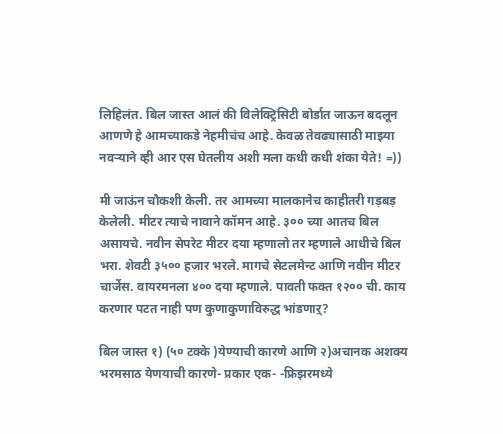लिहिलंत. बिल जास्त आलं की विलेक्ट्रिसिटी बोर्डात जाऊन बदलून आणणे हे आमच्याकडे नेहमीचंच आहे. केवळ तेवढ्यासाठी माझ्या नवर्‍याने व्ही आर एस घेतलीय अशी मला कधी कधी शंका येते! =))

मी जाऊंन चौकशी केली. तर आमच्या मालकानेच काहीतरी गड़बड़ केलेली. मीटर त्याचे नावाने कॉमन आहे. ३०० च्या आतच बिल असायचे. नवीन सेपरेट मीटर दया म्हणालो तर म्हणाले आधीचे बिल भरा. शेवटी ३५०० हजार भरले. मागचे सेटलमेन्ट आणि नवीन मीटर चार्जेस. वायरमनला ४०० दया म्हणाले. पावती फक्त १२०० ची. काय करणार पटत नाही पण कुणाकुणाविरुद्ध भांडणाऱ्?

बिल जास्त १) (५० टक्के )येण्याची कारणे आणि २)अचानक अशक्य भरमसाठ येणयाची कारणे- प्रकार एक- -फ्रिझरमध्ये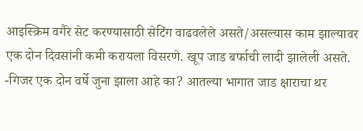आइस्क्रिम वगैरे सेट करण्यासाठी सेटिंग वाढवलेले असते/असल्यास काम झाल्यावर एक दोन दिवसांनी कमी करायला विसरणे. खूप जाड बर्फाची लादी झालेली असते. -गिजर एक दोन वर्षे जुना झाला आहे का? आतल्या भागात जाड क्षाराचा थर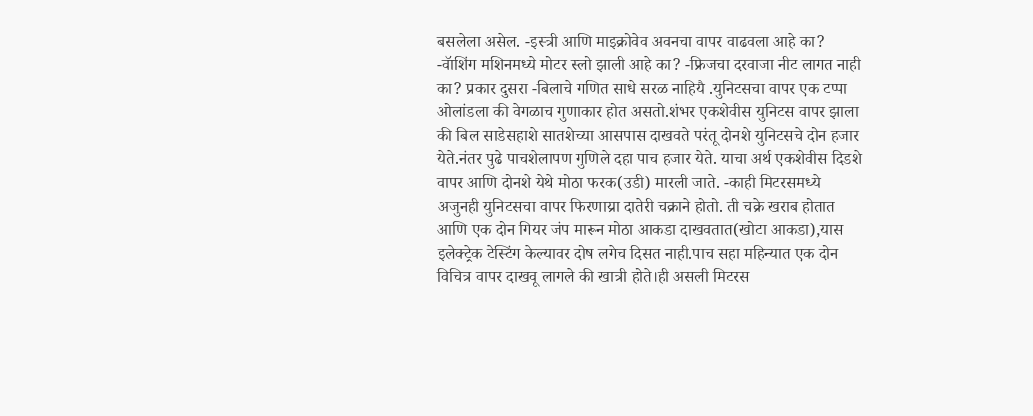बसलेला असेल. -इस्त्री आणि माइक्रोवेव अवनचा वापर वाढवला आहे का? -वॅाशिंग मशिनमध्ये मोटर स्लो झाली आहे का? -फ्रिजचा दरवाजा नीट लागत नाही का? प्रकार दुसरा -बिलाचे गणित साधे सरळ नाहियै .युनिटसचा वापर एक टप्पा ओलांडला की वेगळाच गुणाकार होत असतो.शंभर एकशेवीस युनिटस वापर झाला की बिल साडेसहाशे सातशेच्या आसपास दाखवते परंतू दोनशे युनिटसचे दोन हजार येते.नंतर पुढे पाचशेलापण गुणिले दहा पाच हजार येते. याचा अर्थ एकशेवीस दिडशे वापर आणि दोनशे येथे मोठा फरक(उडी) मारली जाते. -काही मिटरसमध्ये अजुनही युनिटसचा वापर फिरणाय्रा दातेरी चक्राने होतो. ती चक्रे खराब होतात आणि एक दोन गियर जंप मारून मोठा आकडा दाखवतात(खोटा आकडा),यास इलेक्ट्रेक टेस्टिंग केल्यावर दोष लगेच दिसत नाही.पाच सहा महिन्यात एक दोन विचित्र वापर दाखवू लागले की खात्री होते।ही असली मिटरस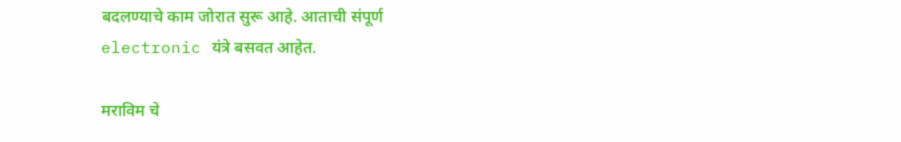बदलण्याचे काम जोरात सुरू आहे. आताची संपूर्ण electronic यंत्रे बसवत आहेत.

मराविम चे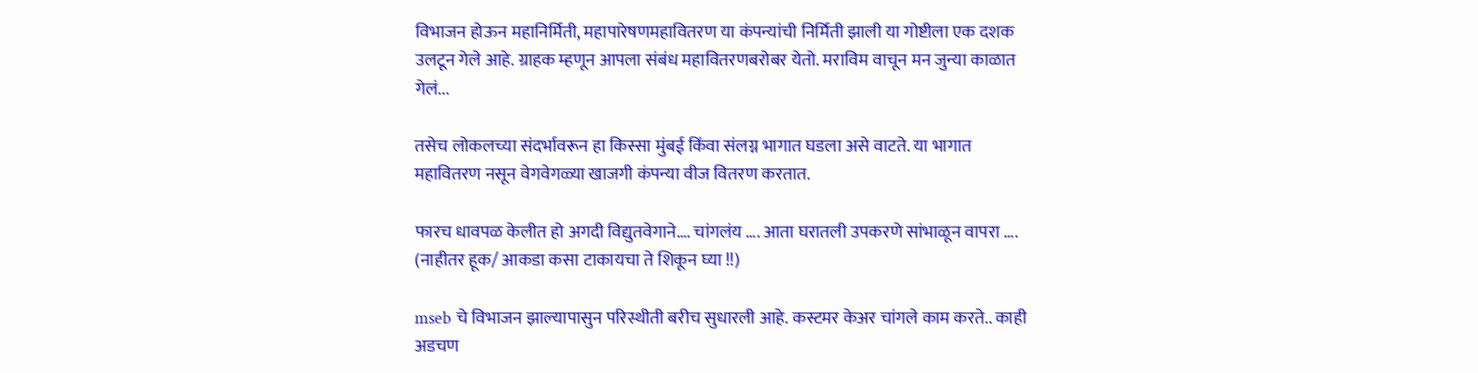विभाजन होऊन महानिर्मिती, महापारेषणमहावितरण या कंपन्यांची निर्मिती झाली या गोष्टीला एक दशक उलटून गेले आहे. ग्राहक म्हणून आपला संबंध महावितरणबरोबर येतो. मराविम वाचून मन जुन्या काळात गेलं...

तसेच लोकलच्या संदर्भावरून हा किस्सा मुंबई किंवा संलग्न भागात घडला असे वाटते. या भागात महावितरण नसून वेगवेगळ्या खाजगी कंपन्या वीज वितरण करतात.

फारच धावपळ केलीत हो अगदी विद्युतवेगाने…. चांगलंय …. आता घरातली उपकरणे सांभाळून वापरा …. (नाहीतर हूक/ आकडा कसा टाकायचा ते शिकून घ्या !!)

mseb चे विभाजन झाल्यापासुन परिस्थीती बरीच सुधारली आहे. कस्टमर केअर चांगले काम करते.. काही अडचण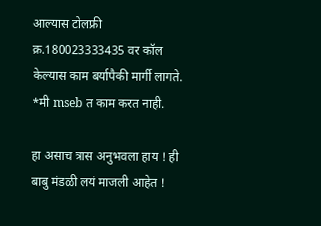आल्यास टोलफ्री क्र.180023333435 वर कॉल केल्यास काम बर्यापैकी मार्गी लागते. *मी mseb त काम करत नाही.

हा असाच त्रास अनुभवला हाय ! ही बाबु मंडळी लयं माजली आहेत !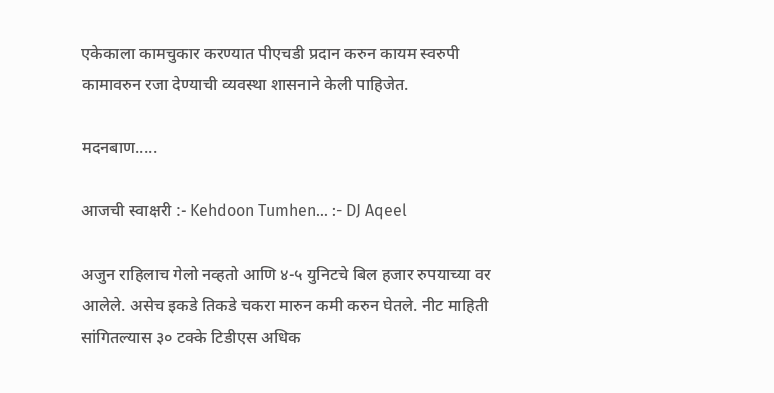एकेकाला कामचुकार करण्यात पीएचडी प्रदान करुन कायम स्वरुपी कामावरुन रजा देण्याची व्यवस्था शासनाने केली पाहिजेत.

मदनबाण.....

आजची स्वाक्षरी :- Kehdoon Tumhen... :- DJ Aqeel

अजुन राहिलाच गेलो नव्हतो आणि ४-५ युनिटचे बिल हजार रुपयाच्या वर आलेले. असेच इकडे तिकडे चकरा मारुन कमी करुन घेतले. नीट माहिती सांगितल्यास ३० टक्के टिडीएस अधिक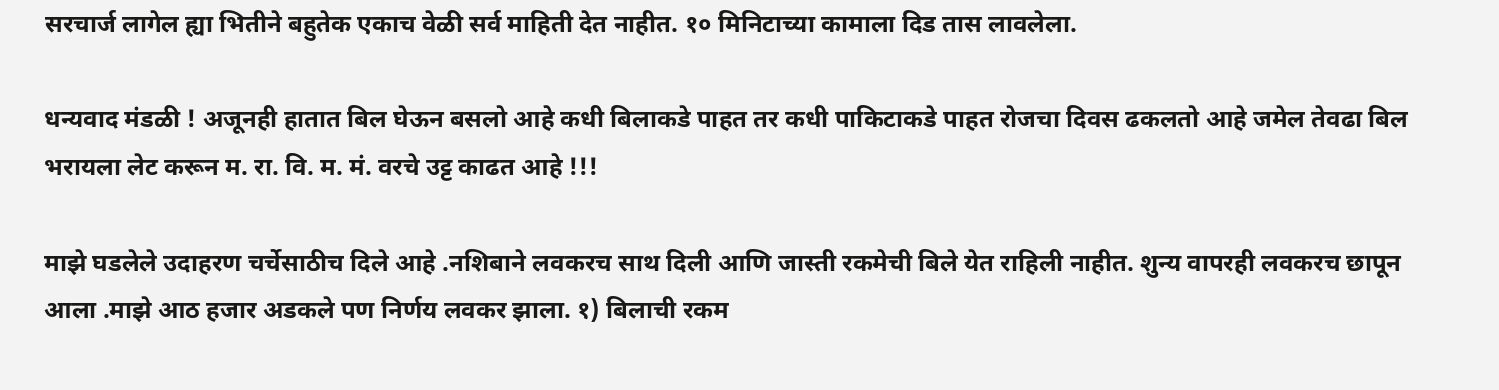सरचार्ज लागेल ह्या भितीने बहुतेक एकाच वेळी सर्व माहिती देत नाहीत. १० मिनिटाच्या कामाला दिड तास लावलेला.

धन्यवाद मंडळी ! अजूनही हातात बिल घेऊन बसलो आहे कधी बिलाकडे पाहत तर कधी पाकिटाकडे पाहत रोजचा दिवस ढकलतो आहे जमेल तेवढा बिल भरायला लेट करून म. रा. वि. म. मं. वरचे उट्ट काढत आहे !!!

माझे घडलेले उदाहरण चर्चेसाठीच दिले आहे .नशिबाने लवकरच साथ दिली आणि जास्ती रकमेची बिले येत राहिली नाहीत. शुन्य वापरही लवकरच छापून आला .माझे आठ हजार अडकले पण निर्णय लवकर झाला. १) बिलाची रकम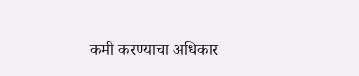कमी करण्याचा अधिकार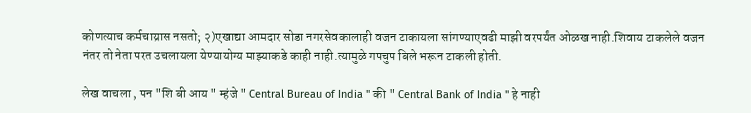कोणत्याच कर्मचाय्रास नसतो; २)एखाद्या आमदार सोडा नगरसेवकालाही वजन टाकायला सांगण्याएवढी माझी वरपर्यंत ओळख नाही.शिवाय टाकलेले वजन नंतर तो नेता परत उचलायला येण्यायोग्य माझ्याकडे काही नाही.त्यामुळे गपचुप बिले भरून टाकली होती.

लेख वाचला , पन "शि बी आय " म्हंजे " Central Bureau of India " की " Central Bank of India " हे नाही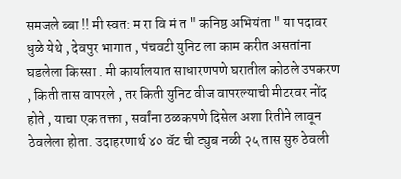समजले ब्बा !! मी स्वत: म रा वि मं त " कनिष्ठ अभियंता " या पदावर धुळे येथे , देवपुर भागात , पंचवटी युनिट ला काम करीत असतांना घडलेला किस्सा . मी कार्यालयात साधारणपणे घरातील कोठले उपकरण , किती तास वापरले , तर किती युनिट वीज वापरल्याची मीटरवर नोंद होते , याचा एक तक्ता , सर्वांना ठळकपणे दिसेल अशा रितीने लावून ठेवलेला होता. उदाहरणार्थ ४० वॅट ची ट्युब नळी २५ तास सुरु ठेवली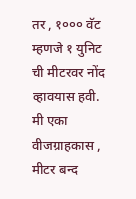तर , १००० वॅट म्हणजे १ युनिट ची मीटरवर नोंद व्हावयास हवी. मी एका वीजग्राहकास , मीटर बन्द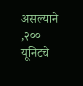असल्याने ,२०० यूनिटचे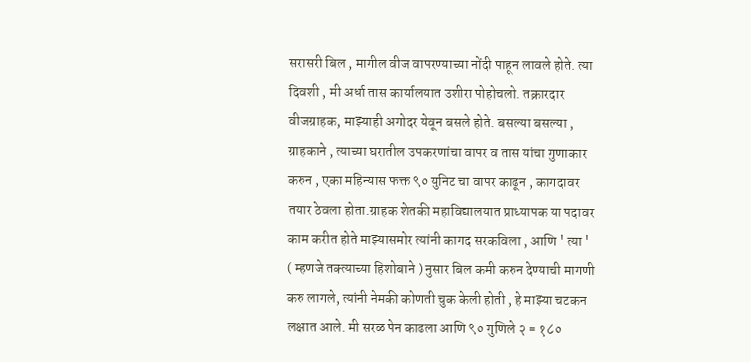सरासरी बिल , मागील वीज वापरण्याच्या नोंदी पाहून लावले होते. त्या दिवशी , मी अर्धा तास कार्यालयात उशीरा पोहोचलो. तक्रारदार वीजग्राहक, माझ्याही अगोदर येवून बसले होते. बसल्या बसल्या , ग्राहकाने , त्याच्या घरातील उपकरणांचा वापर व तास यांचा गुणाकार करुन , एका महिन्यास फक्त ९० युनिट चा वापर काढून , कागदावर तयार ठेवला होता.ग्राहक शेतकी महाविद्यालयात प्राध्यापक या पदावर काम करीत होते माझ्यासमोर त्यांनी कागद सरकविला , आणि ' त्या ' ( म्हणजे तक्त्याच्या हिशोबाने ) नुसार बिल कमी करुन देण्याची मागणी करु लागले, त्यांनी नेमकी कोणती चुक केली होती , हे माझ्या चटकन लक्षात आले. मी सरळ पेन काढला आणि ९० गुणिले २ = १८०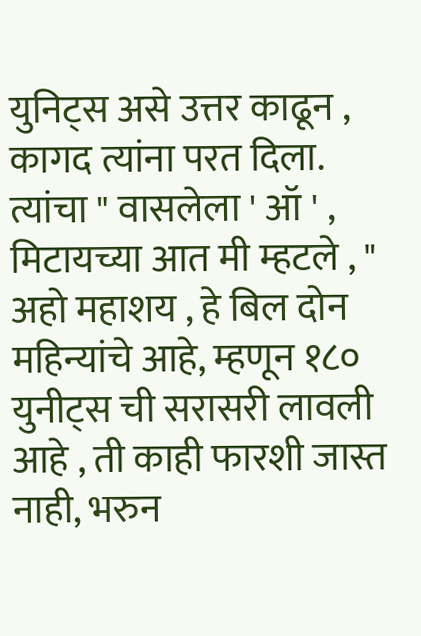युनिट्स असे उत्तर काढून , कागद त्यांना परत दिला. त्यांचा " वासलेला ' ऑ ' , मिटायच्या आत मी म्हटले , " अहो महाशय , हे बिल दोन महिन्यांचे आहे, म्हणून १८० युनीट्स ची सरासरी लावली आहे , ती काही फारशी जास्त नाही, भरुन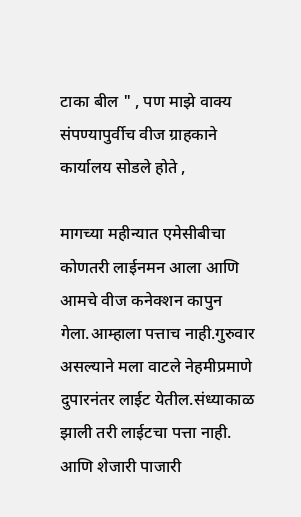टाका बील " , पण माझे वाक्य संपण्यापुर्वीच वीज ग्राहकाने कार्यालय सोडले होते ,

मागच्या महीन्यात एमेसीबीचा कोणतरी लाईनमन आला आणि आमचे वीज कनेक्शन कापुन गेला.आम्हाला पत्ताच नाही.गुरुवार असल्याने मला वाटले नेहमीप्रमाणे दुपारनंतर लाईट येतील.संध्याकाळ झाली तरी लाईटचा पत्ता नाही. आणि शेजारी पाजारी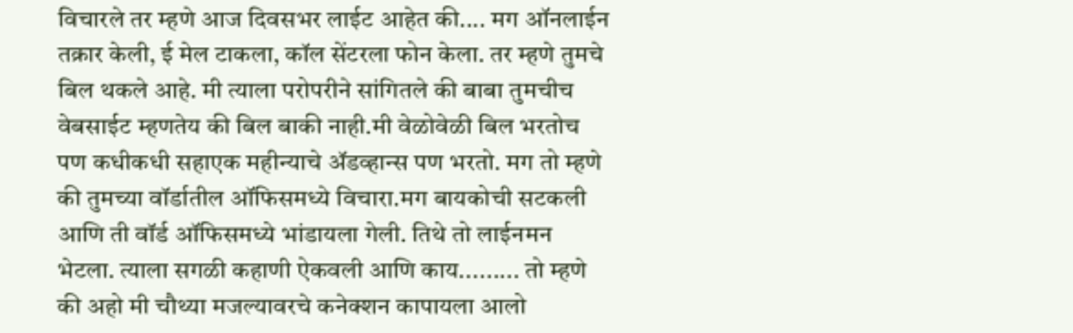विचारले तर म्हणे आज दिवसभर लाईट आहेत की.... मग ऑनलाईन तक्रार केली, ई मेल टाकला, कॉल सेंटरला फोन केला. तर म्हणे तुमचे बिल थकले आहे. मी त्याला परोपरीने सांगितले की बाबा तुमचीच वेबसाईट म्हणतेय की बिल बाकी नाही.मी वेळोवेळी बिल भरतोच पण कधीकधी सहाएक महीन्याचे अ‍ॅडव्हान्स पण भरतो. मग तो म्हणे की तुमच्या वॉर्डातील ऑफिसमध्ये विचारा.मग बायकोची सटकली आणि ती वॉर्ड ऑफिसमध्ये भांडायला गेली. तिथे तो लाईनमन भेटला. त्याला सगळी कहाणी ऐकवली आणि काय......... तो म्हणे की अहो मी चौथ्या मजल्यावरचे कनेक्शन कापायला आलो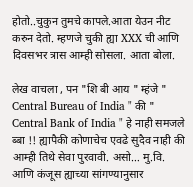होतो..चुकुन तुमचे कापले.आता येउन नीट करुन देतो. म्हणजे चुकी ह्या XXX ची आणि दिवसभर त्रास आम्ही सोसला. आता बोला.

लेख वाचला , पन "शि बी आय " म्हंजे " Central Bureau of India " की " Central Bank of India " हे नाही समजले ब्बा !! ह्यापैकी कोणाचेच एवढे सुदैव नाही की आम्ही तिथे सेवा पुरवावी. असो… मु.वि. आणि कंजूस ह्याच्या सांगण्यानुसार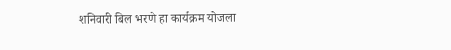शनिवारी बिल भरणे हा कार्यक्रम योजला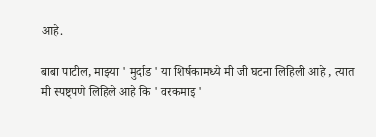आहे.

बाबा पाटील, माझ्या ' मुर्दाड ' या शिर्षकामध्ये मी जी घटना लिहिली आहे , त्यात मी स्पष्ट्पणे लिहिले आहे कि ' वरकमाइ '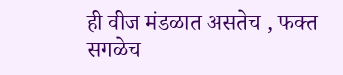ही वीज मंडळात असतेच , फक्त सगळेच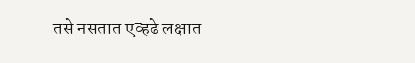तसे नसतात एव्हढे लक्षात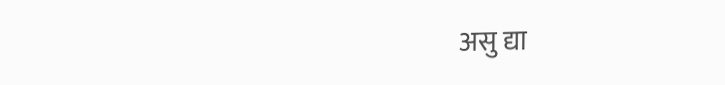असु द्या